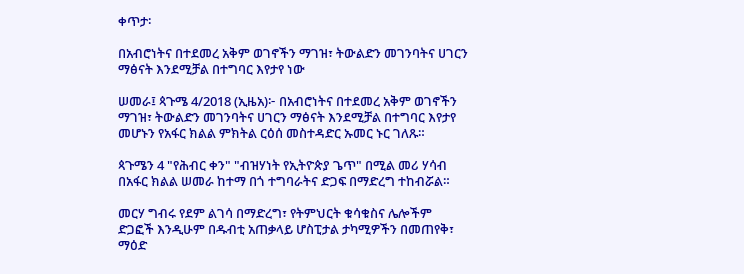ቀጥታ፡

በአብሮነትና በተደመረ አቅም ወገኖችን ማገዝ፣ ትውልድን መገንባትና ሀገርን ማፅናት እንደሚቻል በተግባር እየታየ ነው

ሠመራ፤ ጳጉሜ 4/2018 (ኢዜአ)፦ በአብሮነትና በተደመረ አቅም ወገኖችን ማገዝ፣ ትውልድን መገንባትና ሀገርን ማፅናት እንደሚቻል በተግባር እየታየ መሆኑን የአፋር ክልል ምክትል ርዕሰ መስተዳድር ኡመር ኑር ገለጹ።

ጳጉሜን 4 "የሕብር ቀን" "ብዝሃነት የኢትዮጵያ ጌጥ" በሚል መሪ ሃሳብ በአፋር ክልል ሠመራ ከተማ በጎ ተግባራትና ድጋፍ በማድረግ ተከብሯል።

መርሃ ግብሩ የደም ልገሳ በማድረግ፣ የትምህርት ቁሳቁስና ሌሎችም ድጋፎች እንዲሁም በዱብቲ አጠቃላይ ሆስፒታል ታካሚዎችን በመጠየቅ፣ ማዕድ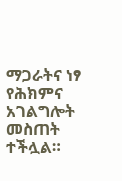ማጋራትና ነፃ የሕክምና አገልግሎት መስጠት ተችሏል።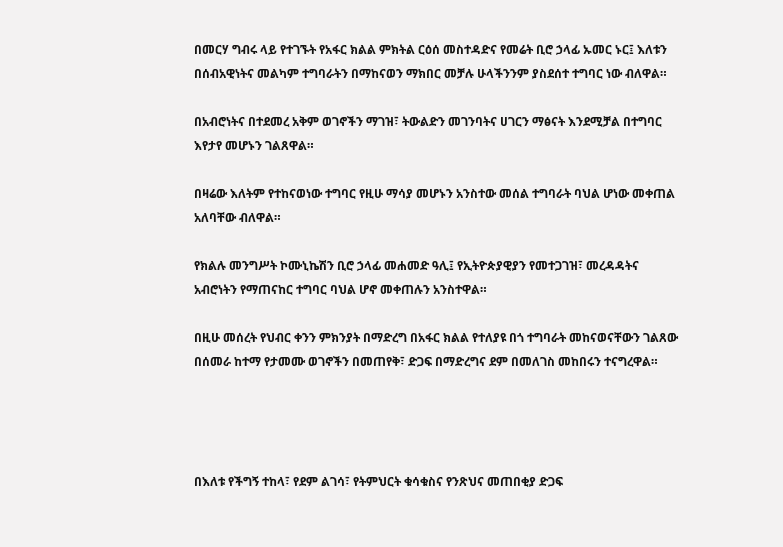በመርሃ ግብሩ ላይ የተገኙት የአፋር ክልል ምክትል ርዕሰ መስተዳድና የመሬት ቢሮ ኃላፊ ኡመር ኑር፤ እለቱን በሰብአዊነትና መልካም ተግባራትን በማከናወን ማክበር መቻሉ ሁላችንንም ያስደሰተ ተግባር ነው ብለዋል።

በአብሮነትና በተደመረ አቅም ወገኖችን ማገዝ፣ ትውልድን መገንባትና ሀገርን ማፅናት እንደሚቻል በተግባር እየታየ መሆኑን ገልጸዋል።

በዛሬው እለትም የተከናወነው ተግባር የዚሁ ማሳያ መሆኑን አንስተው መሰል ተግባራት ባህል ሆነው መቀጠል አለባቸው ብለዋል።

የክልሉ መንግሥት ኮሙኒኬሽን ቢሮ ኃላፊ መሐመድ ዓሊ፤ የኢትዮጵያዊያን የመተጋገዝ፣ መረዳዳትና አብሮነትን የማጠናከር ተግባር ባህል ሆኖ መቀጠሉን አንስተዋል።

በዚሁ መሰረት የህብር ቀንን ምክንያት በማድረግ በአፋር ክልል የተለያዩ በጎ ተግባራት መከናወናቸውን ገልጸው በሰመራ ከተማ የታመሙ ወገኖችን በመጠየቅ፣ ድጋፍ በማድረግና ደም በመለገስ መከበሩን ተናግረዋል።




በእለቱ የችግኝ ተከላ፣ የደም ልገሳ፣ የትምህርት ቁሳቁስና የንጽህና መጠበቂያ ድጋፍ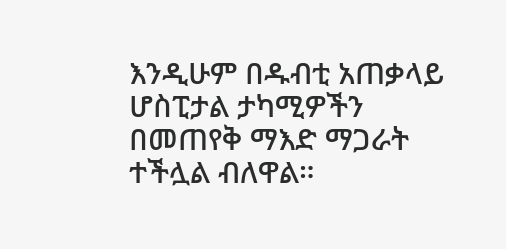እንዲሁም በዱብቲ አጠቃላይ ሆስፒታል ታካሚዎችን በመጠየቅ ማእድ ማጋራት ተችሏል ብለዋል።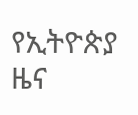የኢትዮጵያ ዜና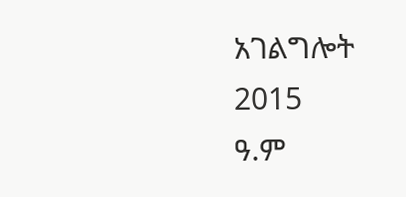አገልግሎት
2015
ዓ.ም